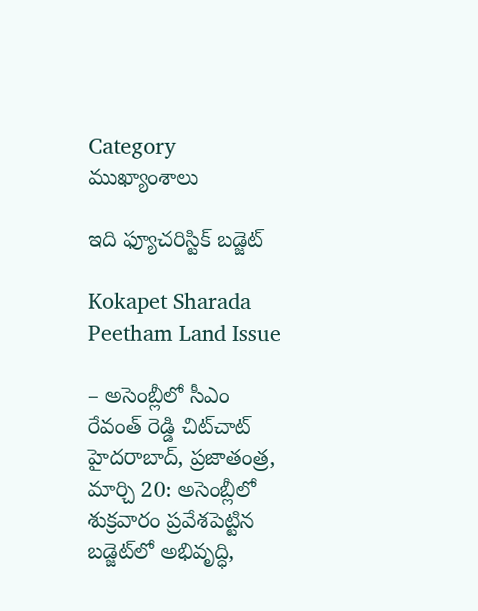Category ముఖ్యాంశాలు

ఇది ఫ్యూచరిస్టిక్ బడ్జెట్

Kokapet Sharada Peetham Land Issue

– అసెంబ్లీలో సీఎం రేవంత్ రెడ్డి చిట్‌చాట్ హైదరాబాద్, ప్రజాతంత్ర, మార్చి 20: అసెంబ్లీలో శుక్రవారం ప్రవేశపెట్టిన బడ్జెట్‌లో అభివృద్ధి,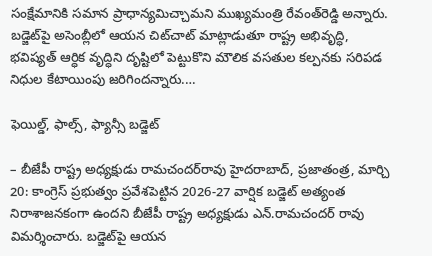సంక్షేమానికి సమాన ప్రాధాన్యమిచ్చామని ముఖ్యమంత్రి రేవంత్‌రెడ్డి అన్నారు. బడ్జెట్‌పై అసెంబ్లీలో ఆయన చిట్‌చాట్ మాట్లాడుతూ రాష్ట్ర అభివృద్ధి, భవిష్యత్ ఆర్ధిక వృద్ధిని దృష్టిలో పెట్టుకొని మౌలిక వసతుల కల్పనకు సరిపడ నిధుల కేటాయింపు జరిగిందన్నారు.…

ఫెయిల్డ్, ఫాల్స్, ఫ్యాన్సీ బడ్జెట్

– బీజేపీ రాష్ట్ర అధ్యక్షుడు రామచందర్‌రావు హైదరాబాద్, ప్రజాతంత్ర, మార్చి 20: కాంగ్రెస్ ప్రభుత్వం ప్రవేశపెట్టిన 2026-27 వార్షిక బడ్జెట్ అత్యంత నిరాశాజనకంగా ఉందని బీజేపీ రాష్ట్ర అధ్యక్షుడు ఎన్.రామచందర్ రావు విమర్శించారు. బడ్జెట్‌పై ఆయన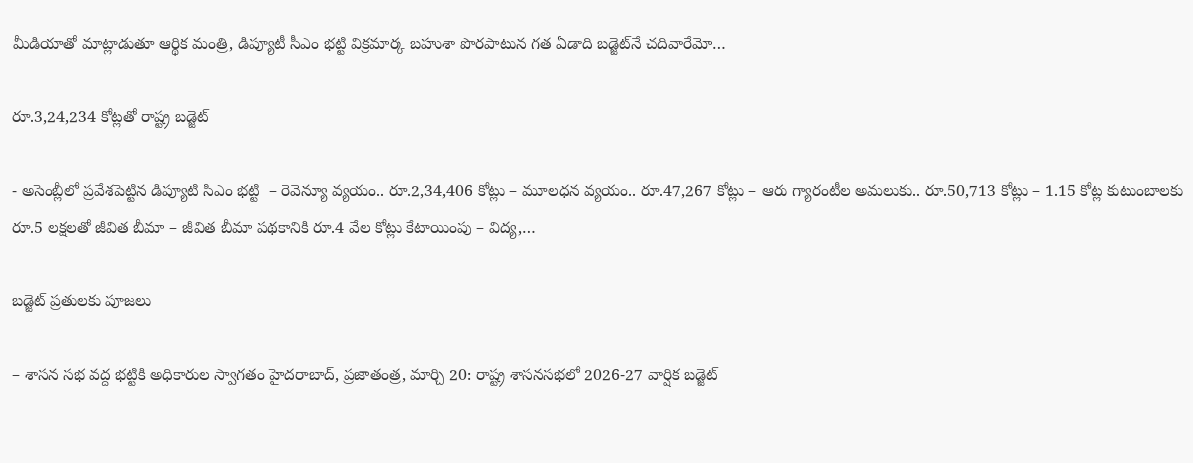మీడియాతో మాట్లాడుతూ ఆర్థిక మంత్రి, డిప్యూటీ సీఎం భట్టి విక్రమార్క బహుశా పొరపాటున గత ఏడాది బడ్జెట్‌నే చదివారేమో…

రూ.3,24,234 కోట్లతో రాష్ట్ర బడ్జెట్‌

- అసెంబ్లీలో ప్రవేశపెట్టిన డిప్యూటి సిఎం భట్టి  – రెవెన్యూ వ్యయం.. రూ.2,34,406 కోట్లు – మూలధన వ్యయం.. రూ.47,267 కోట్లు – ఆరు గ్యారంటీల అమలుకు.. రూ.50,713 కోట్లు – 1.15 కోట్ల కుటుంబాలకు రూ.5 లక్షలతో జీవిత బీమా – జీవిత బీమా పథకానికి రూ.4 వేల కోట్లు కేటాయింపు – విద్య,…

బడ్జెట్ ప్రతులకు పూజలు

– శాసన సభ వద్ద భట్టికి అధికారుల స్వాగతం హైదరాబాద్, ప్రజాతంత్ర, మార్చి 20: రాష్ట్ర శాసనసభలో 2026-27 వార్షిక బడ్జెట్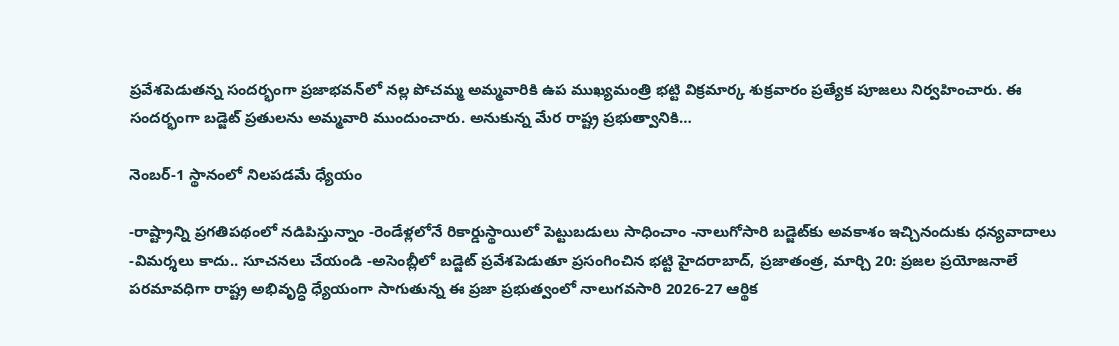ప్రవేశపెడుతన్న సందర్భంగా ప్రజాభవన్‌లో నల్ల పోచమ్మ అమ్మవారికి ఉప ముఖ్యమంత్రి భట్టి విక్రమార్క శుక్రవారం ప్రత్యేక పూజలు నిర్వహించారు. ఈ సందర్భంగా బడ్జెట్ ప్రతులను అమ్మవారి ముందుంచారు. అనుకున్న మేర రాష్ట్ర ప్రభుత్వానికి…

నెంబర్-1 స్థానంలో నిలపడమే ధ్యేయం

-రాష్ట్రాన్ని ప్రగతిపథంలో నడిపిస్తున్నాం -రెండేళ్లలోనే రికార్డుస్థాయిలో పెట్టుబడులు సాధించాం -నాలుగోసారి బడ్జెట్‌కు అవకాశం ఇచ్చినందుకు ధన్యవాదాలు -విమర్శలు కాదు.. సూచనలు చేయండి -అసెంబ్లీలో బడ్జెట్ ప్రవేశపెడుతూ ప్రసంగించిన భట్టి హైదరాబాద్, ప్రజాతంత్ర, మార్చి 20: ప్రజల ప్రయోజనాలే పరమావధిగా రాష్ట్ర అభివృద్ధి ధ్యేయంగా సాగుతున్న ఈ ప్రజా ప్రభుత్వంలో నాలుగవసారి 2026-27 ఆర్థిక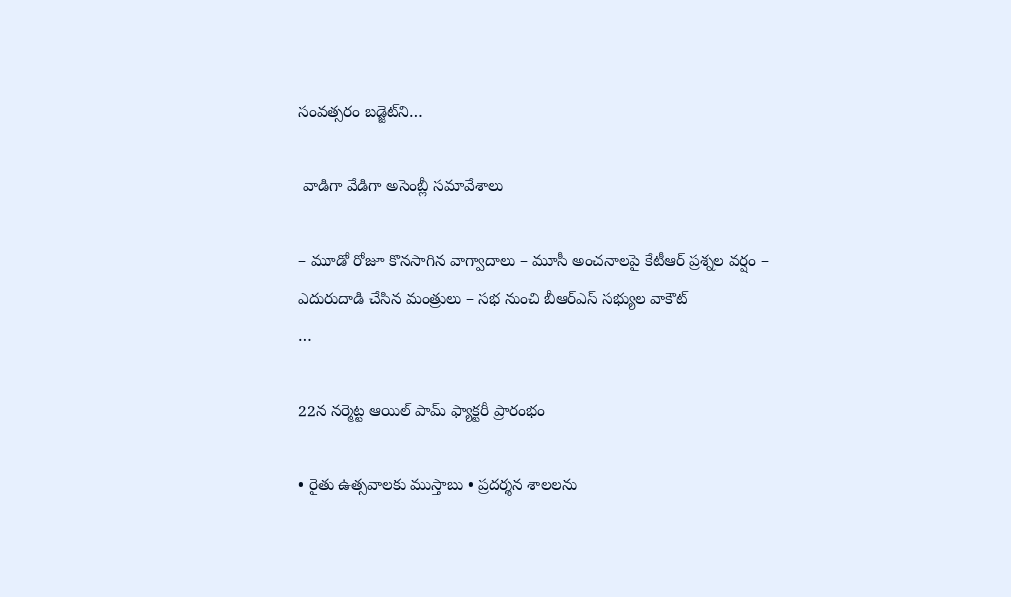సంవత్సరం బడ్జెట్‌ని…

 వాడిగా వేడిగా అసెంబ్లీ సమావేశాలు

– మూడో రోజూ కొనసాగిన వాగ్వాదాలు – మూసీ అంచనాలపై కేటీఆర్ ప్రశ్నల వర్షం – ఎదురుదాడి చేసిన మంత్రులు – సభ నుంచి బీఆర్ఎస్ సభ్యుల వాకౌట్                                      …

22న నర్మెట్ట ఆయిల్ పామ్ ఫ్యాక్టరీ ప్రారంభం

• రైతు ఉత్సవాలకు ముస్తాబు • ప్రదర్శన శాలలను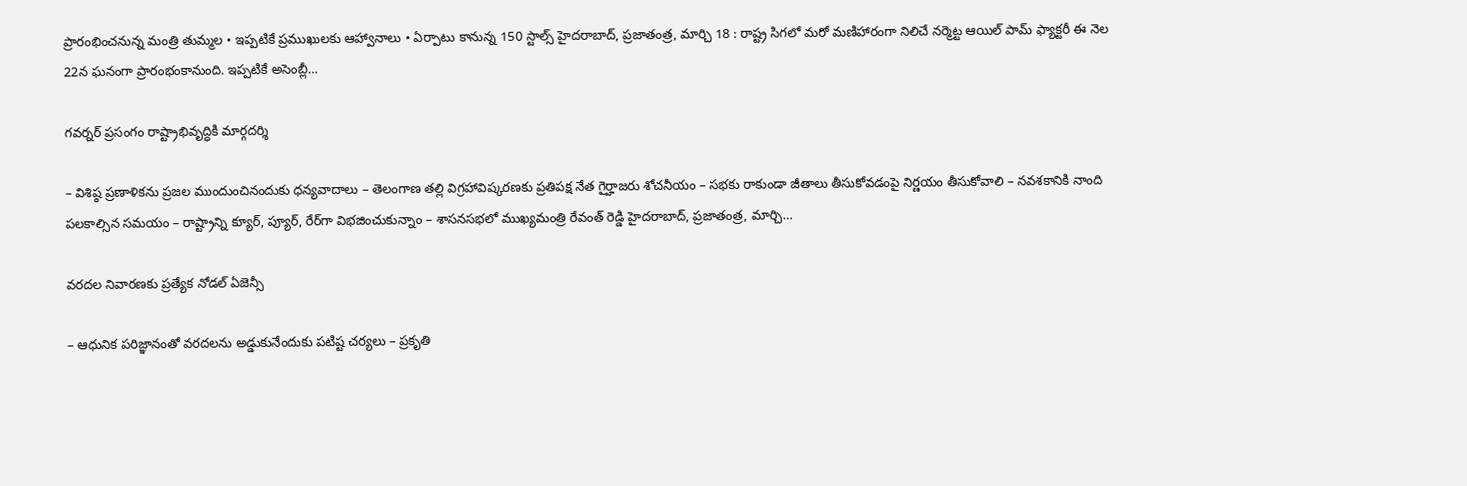ప్రారంభించనున్న మంత్రి తుమ్మల • ఇప్ప‌టికే ప్ర‌ముఖుల‌కు ఆహ్వానాలు • ఏర్పాటు కానున్న 150 స్టాల్స్ హైదరాబాద్, ప్ర‌జాతంత్ర‌, మార్చి 18 : రాష్ట్ర సిగలో మరో మణిహారంగా నిలిచే నర్మెట్ట ఆయిల్ పామ్ ఫ్యాక్టరీ ఈ నెల 22న ఘనంగా ప్రారంభంకానుంది. ఇప్పటికే అసెంబ్లీ…

గవర్నర్ ప్రసంగం రాష్ట్రాభివృద్ధికి మార్గదర్శి

– విశిష్ఠ ప్రణాళికను ప్రజల ముందుంచినందుకు ధన్యవాదాలు – తెలంగాణ తల్లి విగ్రహావిష్కరణకు ప్రతిపక్ష నేత గైర్హాజరు శోచనీయం – సభకు రాకుండా జీతాలు తీసుకోవడంపై నిర్ణయం తీసుకోవాలి – నవశకానికి నాంది పలకాల్సిన సమయం – రాష్ట్రాన్ని క్యూర్, ప్యూర్, రేర్‌గా విభజించుకున్నాం – శాసనసభలో ముఖ్యమంత్రి రేవంత్ రెడ్డి హైదరాబాద్, ప్రజాతంత్ర, మార్చి…

వరదల నివారణకు ప్రత్యేక నోడల్ ఏజెన్సీ

– ఆధునిక పరిజ్ఞానంతో వరదలను అడ్డుకునేందుకు పటిష్ట చర్యలు – ప్రకృతి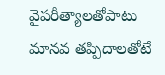వైపరీత్యాలతోపాటు మానవ తప్పిదాలతోటే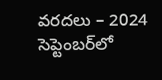వరదలు – 2024 సెప్టెంబర్‌లో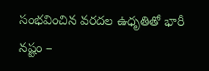సంభవించిన వరదల ఉధృతితో భారీ నష్టం –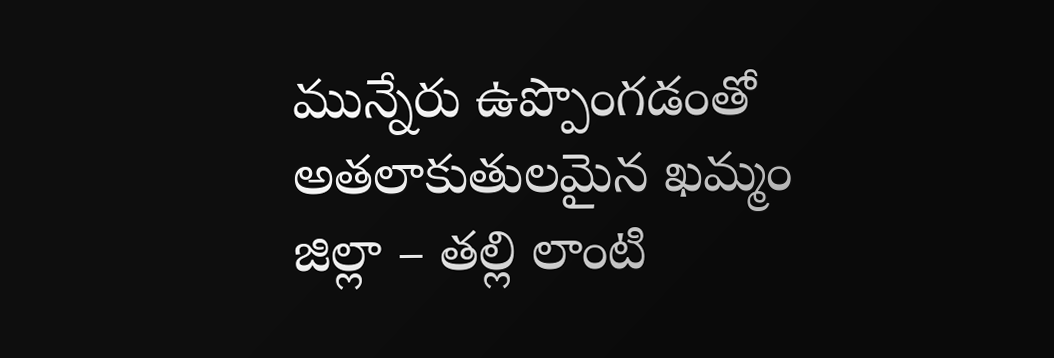మున్నేరు ఉప్పొంగడంతో అతలాకుతులమైన ఖమ్మం జిల్లా – తల్లి లాంటి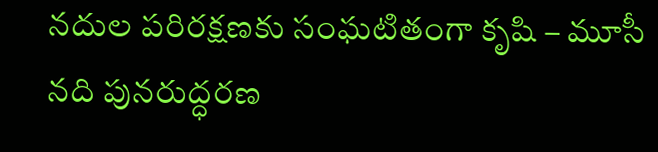నదుల పరిరక్షణకు సంఘటితంగా కృషి – మూసీ నది పునరుద్ధరణ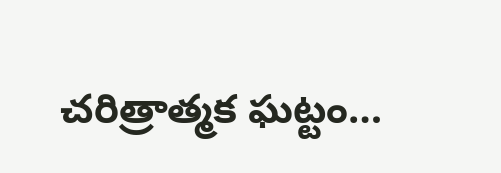చరిత్రాత్మక ఘట్టం…